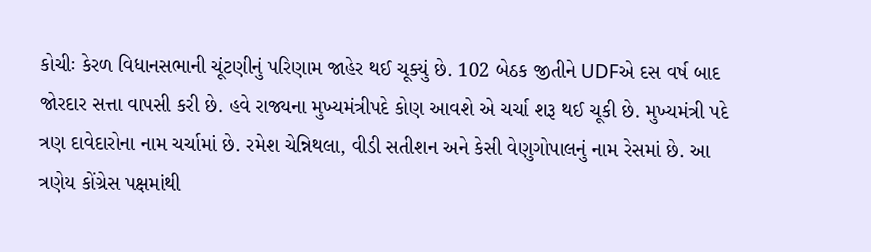કોચીઃ કેરળ વિધાનસભાની ચૂંટણીનું પરિણામ જાહેર થઈ ચૂક્યું છે. 102 બેઠક જીતીને UDFએ દસ વર્ષ બાદ જોરદાર સત્તા વાપસી કરી છે. હવે રાજ્યના મુખ્યમંત્રીપદે કોણ આવશે એ ચર્ચા શરૂ થઈ ચૂકી છે. મુખ્યમંત્રી પદે ત્રણ દાવેદારોના નામ ચર્ચામાં છે. રમેશ ચેન્નિથલા, વીડી સતીશન અને કેસી વેણુગોપાલનું નામ રેસમાં છે. આ ત્રણેય કોંગ્રેસ પક્ષમાંથી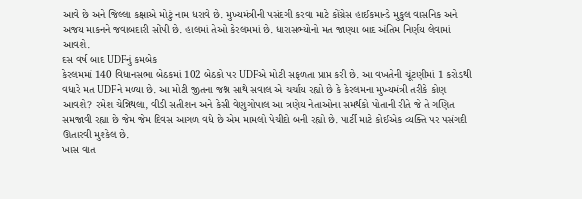આવે છે અને જિલ્લા કક્ષાએ મોટું નામ ધરાવે છે. મુખ્યમંત્રીની પસંદગી કરવા માટે કોંગ્રેસ હાઈકમાન્ડે મુકુલ વાસનિક અને અજય માકનને જવાબદારી સોંપી છે. હાલમાં તેઓ કેરલમમાં છે. ધારાસભ્યોનો મત જાણ્યા બાદ અંતિમ નિર્ણય લેવામાં આવશે.
દસ વર્ષ બાદ UDFનું કમબેક
કેરલમમાં 140 વિધાનસભા બેઠકમાં 102 બેઠકો પર UDFએ મોટી સફળતા પ્રાપ્ત કરી છે. આ વખતેની ચૂંટણીમાં 1 કરોડથી વધારે મત UDFને મળ્યા છે. આ મોટી જીતના જશ્ન સાથે સવાલ એ ચર્ચાય રહ્યો છે કે કેરલમના મુખ્યમંત્રી તરીકે કોણ આવશે? રમેશ ચેન્નિથલા, વીડી સતીશન અને કેસી વેણુગોપાલ આ ત્રણેય નેતાઓના સમર્થકો પોતાની રીતે જે તે ગણિત સમજાવી રહ્યા છે જેમ જેમ દિવસ આગળ વધે છે એમ મામલો પેચીદો બની રહ્યો છે. પાર્ટી માટે કોઈએક વ્યક્તિ પર પસંગદી ઊતારવી મુશ્કેલ છે.
ખાસ વાત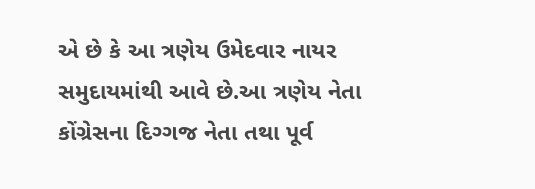એ છે કે આ ત્રણેય ઉમેદવાર નાયર સમુદાયમાંથી આવે છે.આ ત્રણેય નેતા કોંગ્રેસના દિગ્ગજ નેતા તથા પૂર્વ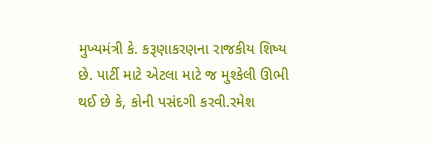મુખ્યમંત્રી કે. કરૂણાકરણના રાજકીય શિષ્ય છે. પાર્ટી માટે એટલા માટે જ મુશ્કેલી ઊભી થઈ છે કે, કોની પસંદગી કરવી.રમેશ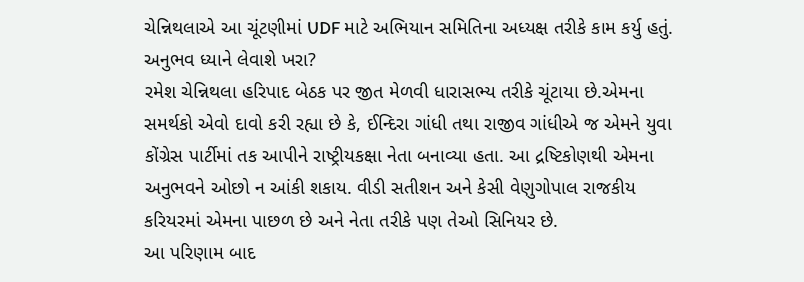ચેન્નિથલાએ આ ચૂંટણીમાં UDF માટે અભિયાન સમિતિના અધ્યક્ષ તરીકે કામ કર્યુ હતું.
અનુભવ ધ્યાને લેવાશે ખરા?
રમેશ ચેન્નિથલા હરિપાદ બેઠક પર જીત મેળવી ધારાસભ્ય તરીકે ચૂંટાયા છે.એમના સમર્થકો એવો દાવો કરી રહ્યા છે કે, ઈન્દિરા ગાંધી તથા રાજીવ ગાંધીએ જ એમને યુવા કોંગ્રેસ પાર્ટીમાં તક આપીને રાષ્ટ્રીયકક્ષા નેતા બનાવ્યા હતા. આ દ્રષ્ટિકોણથી એમના અનુભવને ઓછો ન આંકી શકાય. વીડી સતીશન અને કેસી વેણુગોપાલ રાજકીય કરિયરમાં એમના પાછળ છે અને નેતા તરીકે પણ તેઓ સિનિયર છે.
આ પરિણામ બાદ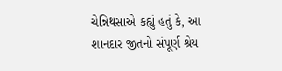ચેન્નિથસાએ કહ્યું હતું કે, આ શાનદાર જીતનો સંપૂર્ણ શ્રેય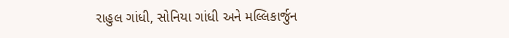રાહુલ ગાંધી, સોનિયા ગાંધી અને મલ્લિકાર્જુન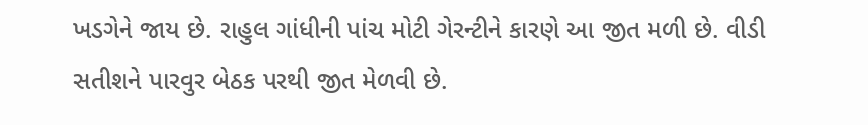ખડગેને જાય છે. રાહુલ ગાંધીની પાંચ મોટી ગેરન્ટીને કારણે આ જીત મળી છે. વીડી સતીશને પારવુર બેઠક પરથી જીત મેળવી છે.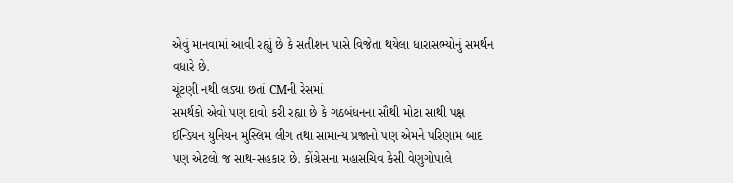એવું માનવામાં આવી રહ્યું છે કે સતીશન પાસે વિજેતા થયેલા ધારાસભ્યોનું સમર્થન વધારે છે.
ચૂંટણી નથી લડ્યા છતાં CMની રેસમાં
સમર્થકો એવો પણ દાવો કરી રહ્યા છે કે ગઠબંધનના સૌથી મોટા સાથી પક્ષ ઈન્ડિયન યુનિયન મુસ્લિમ લીગ તથા સામાન્ય પ્રજાનો પણ એમને પરિણામ બાદ પણ એટલો જ સાથ-સહકાર છે. કોંગ્રેસના મહાસચિવ કેસી વેણુગોપાલે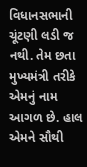વિધાનસભાની ચૂંટણી લડી જ નથી. તેમ છતા મુખ્યમંત્રી તરીકે એમનું નામ આગળ છે. હાલ એમને સૌથી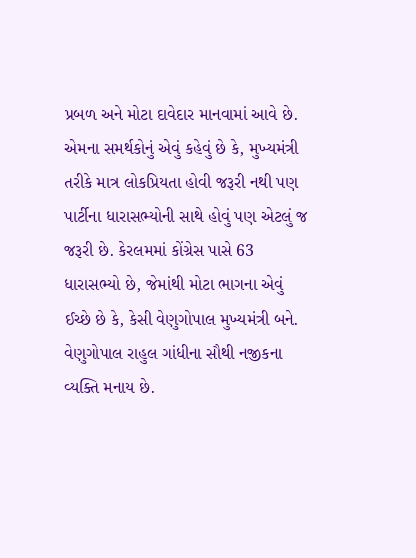પ્રબળ અને મોટા દાવેદાર માનવામાં આવે છે.
એમના સમર્થકોનું એવું કહેવું છે કે, મુખ્યમંત્રી તરીકે માત્ર લોકપ્રિયતા હોવી જરૂરી નથી પણ પાર્ટીના ધારાસભ્યોની સાથે હોવું પણ એટલું જ જરૂરી છે. કેરલમમાં કોંગ્રેસ પાસે 63 ધારાસભ્યો છે, જેમાંથી મોટા ભાગના એવું ઈચ્છે છે કે, કેસી વેણુગોપાલ મુખ્યમંત્રી બને. વેણુગોપાલ રાહુલ ગાંધીના સૌથી નજીકના વ્યક્તિ મનાય છે.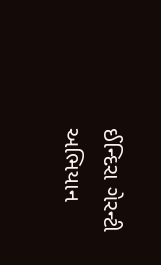ઈન્દિરા ગેરન્ટી અભિયાન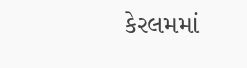કેરલમમાં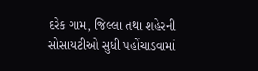દરેક ગામ, જિલ્લા તથા શહેરની સોસાયટીઓ સુધી પહોંચાડવામાં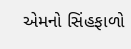એમનો સિંહફાળો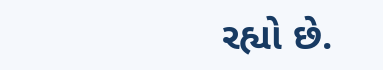રહ્યો છે.